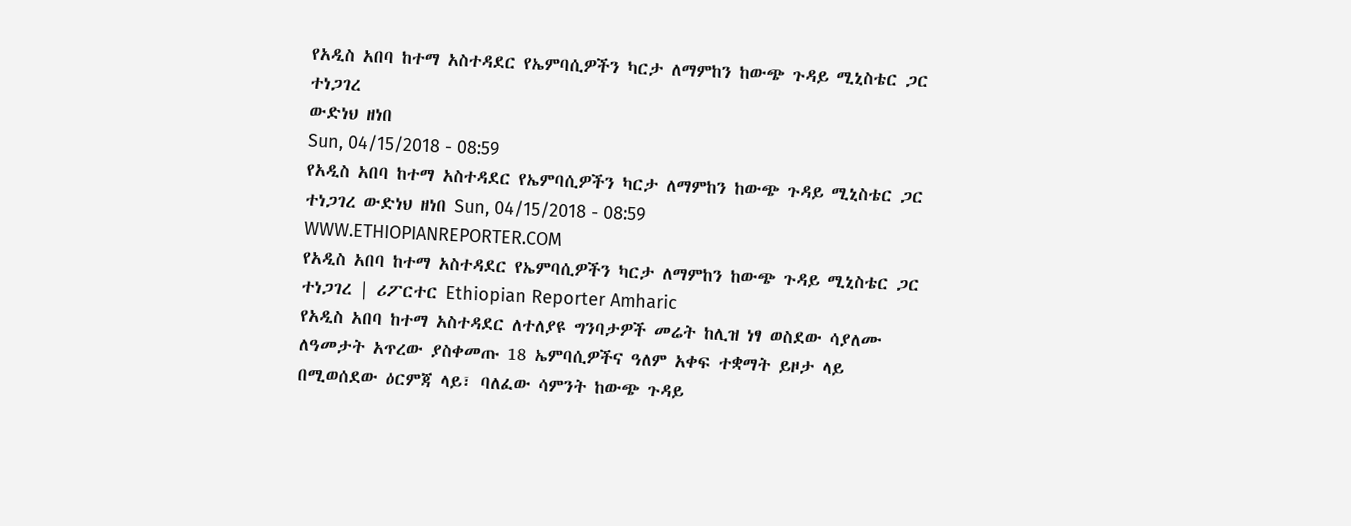የአዲስ አበባ ከተማ አስተዳደር የኤምባሲዎችን ካርታ ለማምከን ከውጭ ጉዳይ ሚኒስቴር ጋር ተነጋገረ
ውድነህ ዘነበ
Sun, 04/15/2018 - 08:59
የአዲስ አበባ ከተማ አስተዳደር የኤምባሲዎችን ካርታ ለማምከን ከውጭ ጉዳይ ሚኒስቴር ጋር ተነጋገረ ውድነህ ዘነበ Sun, 04/15/2018 - 08:59
WWW.ETHIOPIANREPORTER.COM
የአዲስ አበባ ከተማ አስተዳደር የኤምባሲዎችን ካርታ ለማምከን ከውጭ ጉዳይ ሚኒስቴር ጋር ተነጋገረ | ሪፖርተር Ethiopian Reporter Amharic
የአዲስ አበባ ከተማ አስተዳደር ለተለያዩ ግንባታዎች መሬት ከሊዝ ነፃ ወስደው ሳያለሙ ለዓመታት አጥረው ያስቀመጡ 18 ኤምባሲዎችና ዓለም አቀፍ ተቋማት ይዞታ ላይ በሚወሰደው ዕርምጃ ላይ፣ ባለፈው ሳምንት ከውጭ ጉዳይ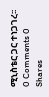ሚኒስቴር ጋር ተነጋገረ፡፡
0 Comments 0 Shares